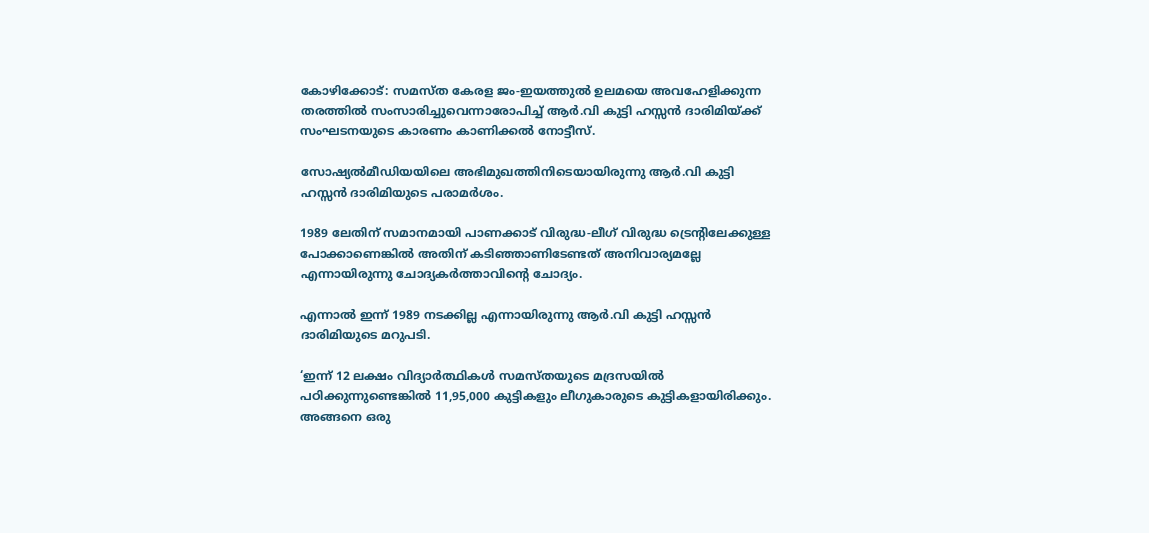കോഴിക്കോട്: സമസ്ത കേരള ജം-ഇയത്തുല്‍ ഉലമയെ അവഹേളിക്കുന്ന തരത്തില്‍ സംസാരിച്ചുവെന്നാരോപിച്ച് ആര്‍.വി കുട്ടി ഹസ്സന്‍ ദാരിമിയ്ക്ക് സംഘടനയുടെ കാരണം കാണിക്കല്‍ നോട്ടീസ്.

സോഷ്യല്‍മീഡിയയിലെ അഭിമുഖത്തിനിടെയായിരുന്നു ആര്‍.വി കുട്ടി ഹസ്സന്‍ ദാരിമിയുടെ പരാമര്‍ശം.

1989 ലേതിന് സമാനമായി പാണക്കാട് വിരുദ്ധ-ലീഗ് വിരുദ്ധ ട്രെന്റിലേക്കുള്ള പോക്കാണെങ്കില്‍ അതിന് കടിഞ്ഞാണിടേണ്ടത് അനിവാര്യമല്ലേ എന്നായിരുന്നു ചോദ്യകര്‍ത്താവിന്റെ ചോദ്യം.

എന്നാല്‍ ഇന്ന് 1989 നടക്കില്ല എന്നായിരുന്നു ആര്‍.വി കുട്ടി ഹസ്സന്‍ ദാരിമിയുടെ മറുപടി.

‘ഇന്ന് 12 ലക്ഷം വിദ്യാര്‍ത്ഥികള്‍ സമസ്തയുടെ മദ്രസയില്‍ പഠിക്കുന്നുണ്ടെങ്കില്‍ 11,95,000 കുട്ടികളും ലീഗുകാരുടെ കുട്ടികളായിരിക്കും. അങ്ങനെ ഒരു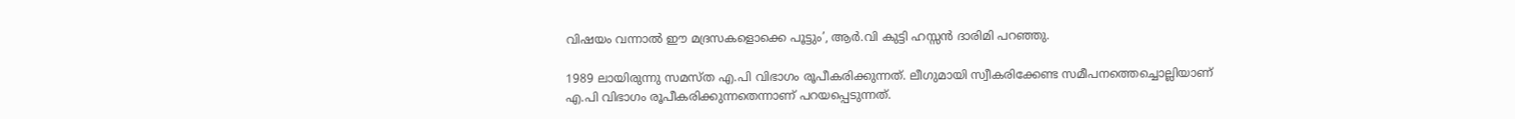വിഷയം വന്നാല്‍ ഈ മദ്രസകളൊക്കെ പൂട്ടും’, ആര്‍.വി കുട്ടി ഹസ്സന്‍ ദാരിമി പറഞ്ഞു.

1989 ലായിരുന്നു സമസ്ത എ.പി വിഭാഗം രൂപീകരിക്കുന്നത്. ലീഗുമായി സ്വീകരിക്കേണ്ട സമീപനത്തെച്ചൊല്ലിയാണ് എ.പി വിഭാഗം രൂപീകരിക്കുന്നതെന്നാണ് പറയപ്പെടുന്നത്.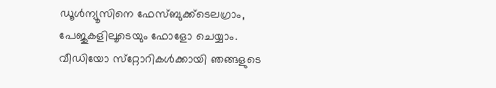ഡൂള്‍ന്യൂസിനെ ഫേസ്ബുക്ക്ടെലഗ്രാം, പേജുകളിലൂടെയും ഫോളോ ചെയ്യാം. വീഡിയോ സ്‌റ്റോറികള്‍ക്കായി ഞങ്ങളുടെ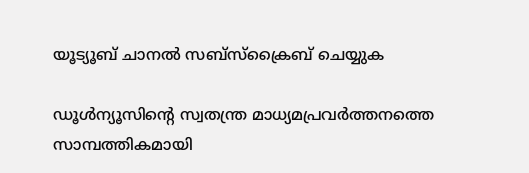യൂട്യൂബ് ചാനല്‍ സബ്‌സ്‌ക്രൈബ് ചെയ്യുക

ഡൂള്‍ന്യൂസിന്റെ സ്വതന്ത്ര മാധ്യമപ്രവര്‍ത്തനത്തെ സാമ്പത്തികമായി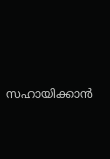സഹായിക്കാന്‍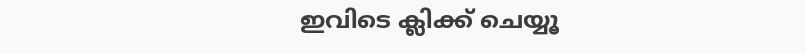ഇവിടെ ക്ലിക്ക് ചെയ്യൂ